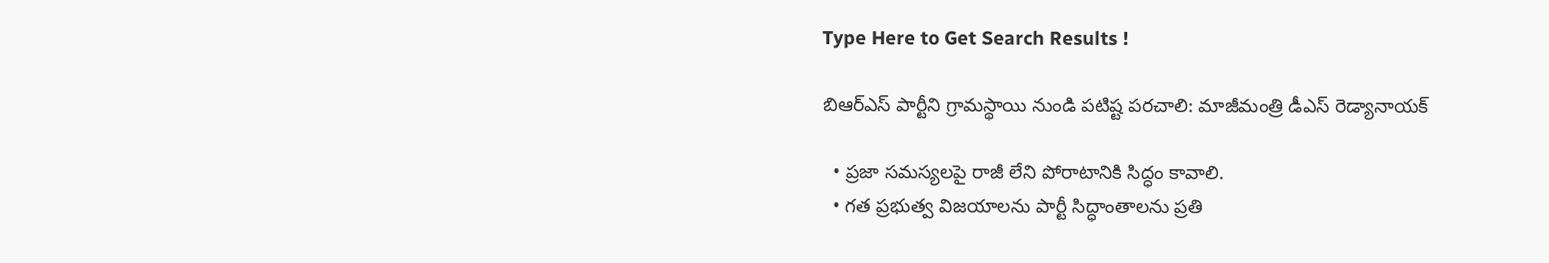Type Here to Get Search Results !

బిఆర్ఎస్ పార్టీని గ్రామస్థాయి నుండి పటిష్ట పరచాలి: మాజీమంత్రి డీఎస్ రెడ్యానాయక్

  • ప్రజా సమస్యలపై రాజీ లేని పోరాటానికి సిద్ధం కావాలి.
  • గత ప్రభుత్వ విజయాలను పార్టీ సిద్ధాంతాలను ప్రతి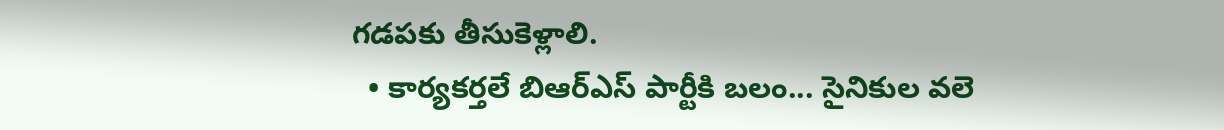గడపకు తీసుకెళ్లాలి.
  • కార్యకర్తలే బిఆర్ఎస్ పార్టీకి బలం... సైనికుల వలె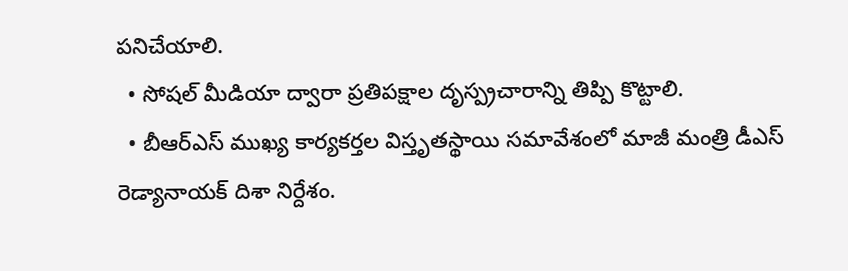పనిచేయాలి.
  • సోషల్ మీడియా ద్వారా ప్రతిపక్షాల దృస్ప్రచారాన్ని తిప్పి కొట్టాలి.
  • బీఆర్ఎస్ ముఖ్య కార్యకర్తల విస్తృతస్థాయి సమావేశంలో మాజీ మంత్రి డీఎస్ రెడ్యానాయక్ దిశా నిర్దేశం.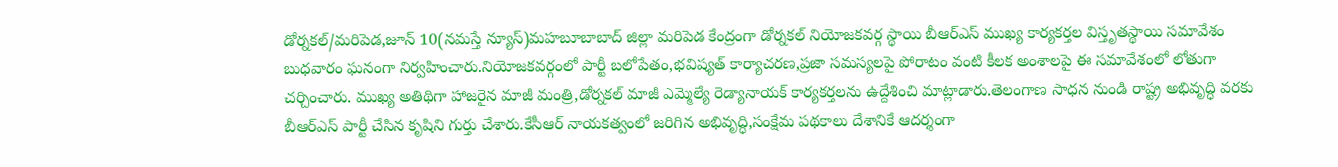డోర్నకల్/మరిపెడ,జూన్ 10(నమస్తే న్యూస్)మహబూబాబాద్ జిల్లా మరిపెడ కేంద్రంగా డోర్నకల్ నియోజకవర్గ స్థాయి బీఆర్ఎస్ ముఖ్య కార్యకర్తల విస్తృతస్థాయి సమావేశం బుధవారం ఘనంగా నిర్వహించారు.నియోజకవర్గంలో పార్టీ బలోపేతం,భవిష్యత్ కార్యాచరణ,ప్రజా సమస్యలపై పోరాటం వంటి కీలక అంశాలపై ఈ సమావేశంలో లోతుగా చర్చించారు. ముఖ్య అతిథిగా హాజరైన మాజీ మంత్రి,డోర్నకల్ మాజీ ఎమ్మెల్యే రెడ్యానాయక్ కార్యకర్తలను ఉద్దేశించి మాట్లాడారు.తెలంగాణ సాధన నుండి రాష్ట్ర అభివృద్ధి వరకు బీఆర్ఎస్ పార్టీ చేసిన కృషిని గుర్తు చేశారు.కేసీఆర్ నాయకత్వంలో జరిగిన అభివృద్ధి,సంక్షేమ పథకాలు దేశానికే ఆదర్శంగా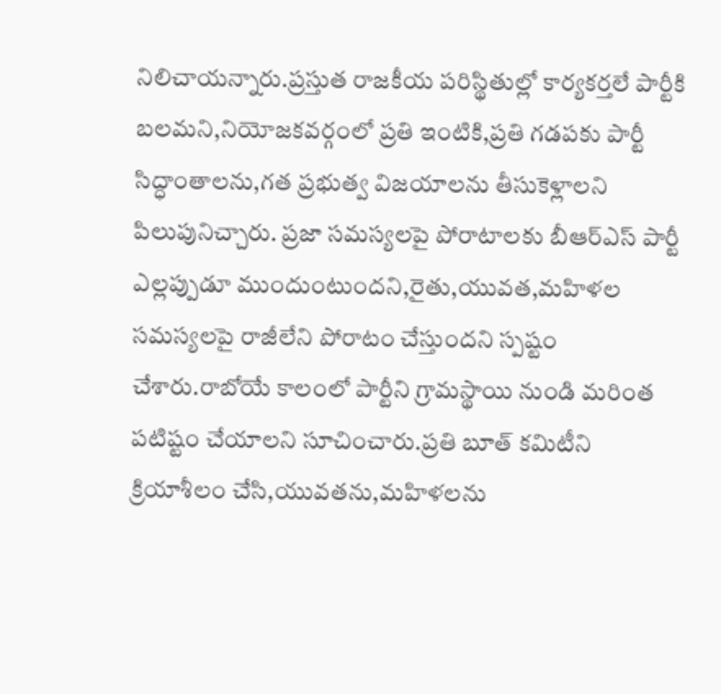నిలిచాయన్నారు.ప్రస్తుత రాజకీయ పరిస్థితుల్లో కార్యకర్తలే పార్టీకి బలమని,నియోజకవర్గంలో ప్రతి ఇంటికి,ప్రతి గడపకు పార్టీ సిద్ధాంతాలను,గత ప్రభుత్వ విజయాలను తీసుకెళ్లాలని పిలుపునిచ్చారు. ప్రజా సమస్యలపై పోరాటాలకు బీఆర్ఎస్ పార్టీ ఎల్లప్పుడూ ముందుంటుందని,రైతు,యువత,మహిళల సమస్యలపై రాజీలేని పోరాటం చేస్తుందని స్పష్టం చేశారు.రాబోయే కాలంలో పార్టీని గ్రామస్థాయి నుండి మరింత పటిష్టం చేయాలని సూచించారు.ప్రతి బూత్ కమిటీని క్రియాశీలం చేసి,యువతను,మహిళలను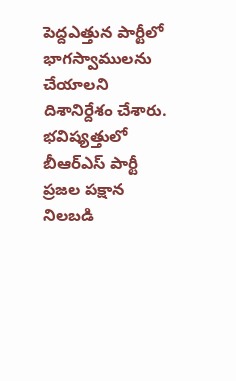పెద్దఎత్తున పార్టీలో భాగస్వాములను చేయాలని దిశానిర్దేశం చేశారు.  భవిష్యత్తులో బీఆర్ఎస్ పార్టీ ప్రజల పక్షాన నిలబడి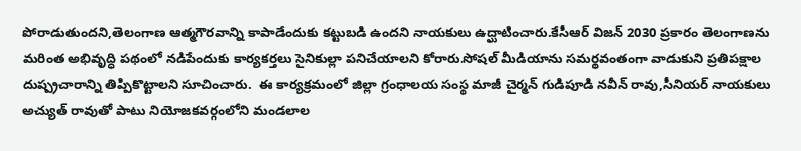పోరాడుతుందని,తెలంగాణ ఆత్మగౌరవాన్ని కాపాడేందుకు కట్టుబడి ఉందని నాయకులు ఉద్ఘాటించారు.కేసీఆర్ విజన్ 2030 ప్రకారం తెలంగాణను మరింత అభివృద్ధి పథంలో నడిపేందుకు కార్యకర్తలు సైనికుల్లా పనిచేయాలని కోరారు.సోషల్ మీడియాను సమర్థవంతంగా వాడుకుని ప్రతిపక్షాల దుష్ప్రచారాన్ని తిప్పికొట్టాలని సూచించారు.  ఈ కార్యక్రమంలో జిల్లా గ్రంధాలయ సంస్థ మాజీ చైర్మన్ గుడిపూడి నవీన్ రావు,సీనియర్ నాయకులు అచ్యుత్ రావుతో పాటు నియోజకవర్గంలోని మండలాల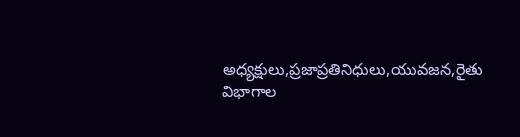అధ్యక్షులు,ప్రజాప్రతినిధులు,యువజన,రైతు విభాగాల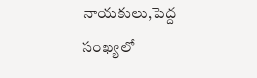నాయకులు,పెద్ద సంఖ్యలో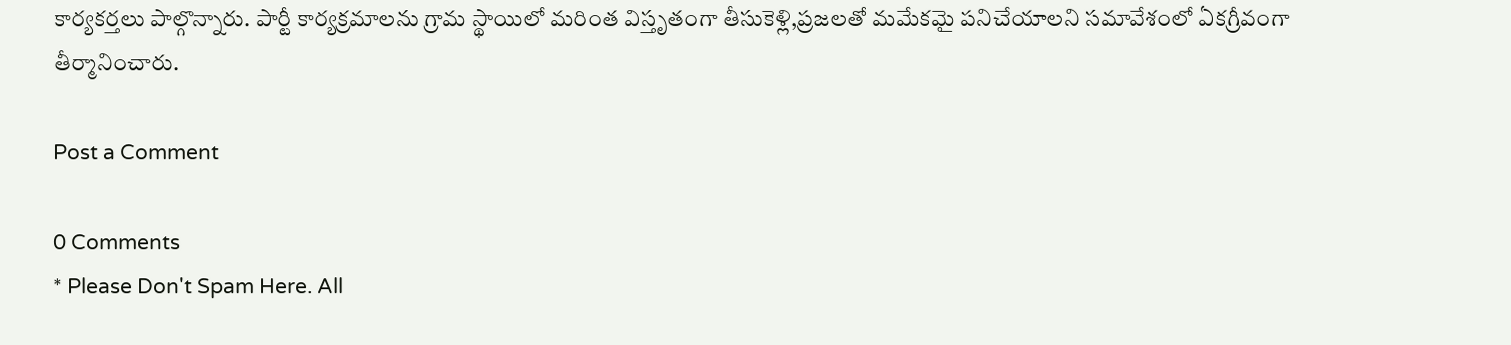కార్యకర్తలు పాల్గొన్నారు. పార్టీ కార్యక్రమాలను గ్రామ స్థాయిలో మరింత విస్తృతంగా తీసుకెళ్లి,ప్రజలతో మమేకమై పనిచేయాలని సమావేశంలో ఏకగ్రీవంగా తీర్మానించారు.

Post a Comment

0 Comments
* Please Don't Spam Here. All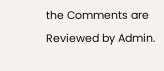the Comments are Reviewed by Admin.